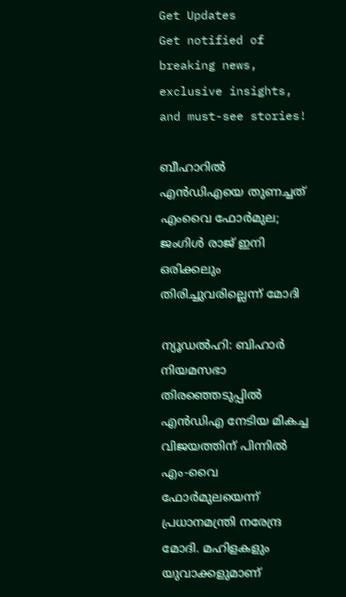Get Updates
Get notified of breaking news, exclusive insights, and must-see stories!

ബീഹാറില്‍ എന്‍ഡിഎയെ തുണച്ചത് എംവൈ ഫോര്‍മുല; ജംഗിള്‍ രാജ് ഇനി ഒരിക്കലും തിരിച്ചുവരില്ലെന്ന് മോദി

ന്യൂഡല്‍ഹി: ബിഹാര്‍ നിയമസഭാ തിരഞ്ഞെടുപ്പില്‍ എന്‍ഡിഎ നേടിയ മികച്ച വിജയത്തിന് പിന്നില്‍ എം-വൈ ഫോര്‍മുലയെന്ന് പ്രധാനമന്ത്രി നരേന്ദ്ര മോദി. മഹിളകളും യുവാക്കളുമാണ്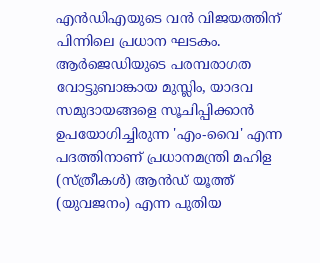എന്‍ഡിഎയുടെ വന്‍ വിജയത്തിന് പിന്നിലെ പ്രധാന ഘടകം. ആര്‍ജെഡിയുടെ പരമ്പരാഗത വോട്ടുബാങ്കായ മുസ്ലിം, യാദവ സമുദായങ്ങളെ സൂചിപ്പിക്കാന്‍ ഉപയോഗിച്ചിരുന്ന 'എം-വൈ' എന്ന പദത്തിനാണ് പ്രധാനമന്ത്രി മഹിള (സ്ത്രീകള്‍) ആന്‍ഡ് യൂത്ത് (യുവജനം) എന്ന പുതിയ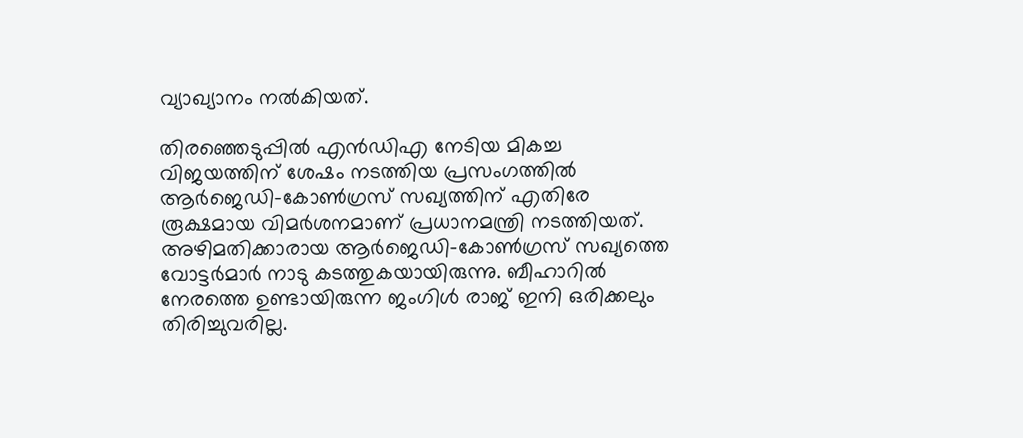വ്യാഖ്യാനം നല്‍കിയത്.

തിരഞ്ഞെടുപ്പില്‍ എന്‍ഡിഎ നേടിയ മികച്ച വിജയത്തിന് ശേഷം നടത്തിയ പ്രസംഗത്തില്‍ ആര്‍ജെഡി-കോണ്‍ഗ്രസ് സഖ്യത്തിന് എതിരേ രൂക്ഷമായ വിമര്‍ശനമാണ് പ്രധാനമന്ത്രി നടത്തിയത്. അഴിമതിക്കാരായ ആര്‍ജെഡി-കോണ്‍ഗ്രസ് സഖ്യത്തെ വോട്ടര്‍മാര്‍ നാടു കടത്തുകയായിരുന്നു. ബീഹാറില്‍ നേരത്തെ ഉണ്ടായിരുന്ന ജംഗിള്‍ രാജ് ഇനി ഒരിക്കലും തിരിച്ചുവരില്ല.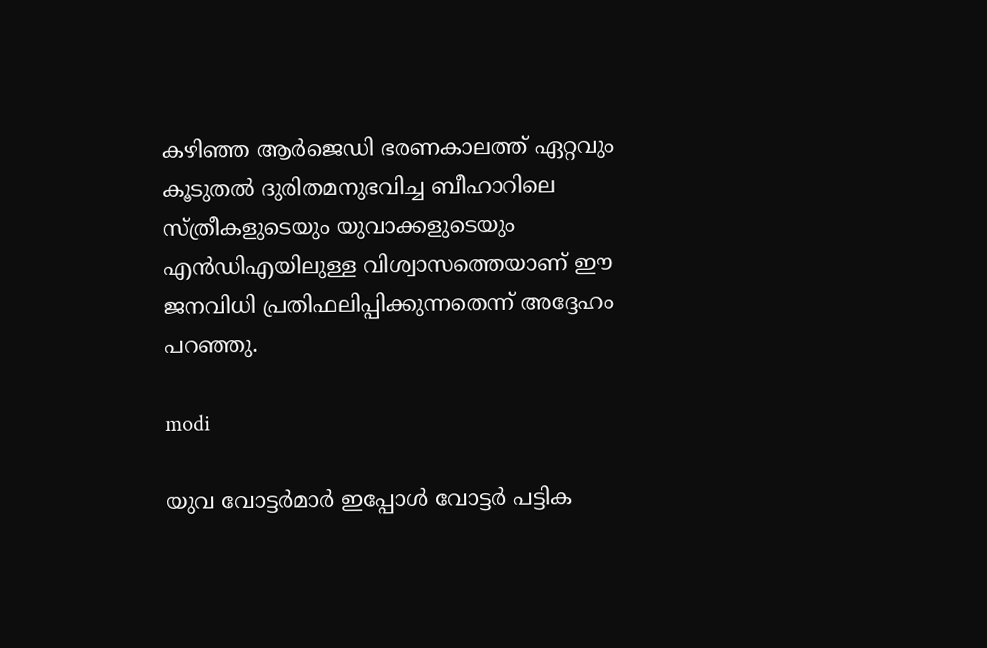കഴിഞ്ഞ ആര്‍ജെഡി ഭരണകാലത്ത് ഏറ്റവും കൂടുതല്‍ ദുരിതമനുഭവിച്ച ബീഹാറിലെ സ്ത്രീകളുടെയും യുവാക്കളുടെയും എന്‍ഡിഎയിലുള്ള വിശ്വാസത്തെയാണ് ഈ ജനവിധി പ്രതിഫലിപ്പിക്കുന്നതെന്ന് അദ്ദേഹം പറഞ്ഞു.

modi

യുവ വോട്ടര്‍മാര്‍ ഇപ്പോള്‍ വോട്ടര്‍ പട്ടിക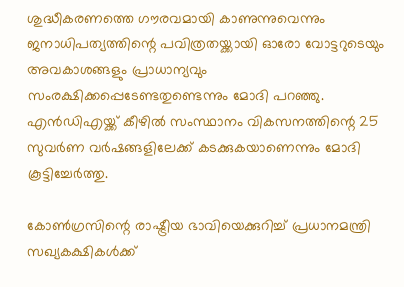ശുദ്ധീകരണത്തെ ഗൗരവമായി കാണുന്നുവെന്നും ജനാധിപത്യത്തിന്റെ പവിത്രതയ്ക്കായി ഓരോ വോട്ടറുടെയും അവകാശങ്ങളും പ്രാധാന്യവും സംരക്ഷിക്കപ്പെടേണ്ടതുണ്ടെന്നും മോദി പറഞ്ഞു. എന്‍ഡിഎയ്ക്ക് കീഴില്‍ സംസ്ഥാനം വികസനത്തിന്റെ 25 സുവര്‍ണ വര്‍ഷങ്ങളിലേക്ക് കടക്കുകയാണെന്നും മോദി കൂട്ടിച്ചേര്‍ത്തു.

കോണ്‍ഗ്രസിന്റെ രാഷ്ട്രീയ ഭാവിയെക്കുറിച്ച് പ്രധാനമന്ത്രി സഖ്യകക്ഷികള്‍ക്ക്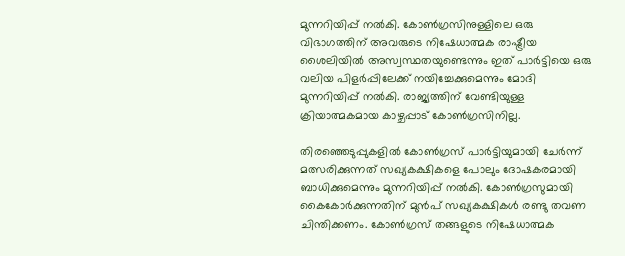മുന്നറിയിപ്പ് നല്‍കി. കോണ്‍ഗ്രസിനുള്ളിലെ ഒരു വിഭാഗത്തിന് അവരുടെ നിഷേധാത്മക രാഷ്ട്രീയ ശൈലിയില്‍ അസ്വസ്ഥതയുണ്ടെന്നും ഇത് പാര്‍ട്ടിയെ ഒരു വലിയ പിളര്‍പ്പിലേക്ക് നയിച്ചേക്കുമെന്നും മോദി മുന്നറിയിപ്പ് നല്‍കി. രാജ്യത്തിന് വേണ്ടിയുള്ള ക്രിയാത്മകമായ കാഴ്ചപ്പാട് കോണ്‍ഗ്രസിനില്ല.

തിരഞ്ഞെടുപ്പുകളില്‍ കോണ്‍ഗ്രസ് പാര്‍ട്ടിയുമായി ചേര്‍ന്ന് മത്സരിക്കുന്നത് സഖ്യകക്ഷികളെ പോലും ദോഷകരമായി ബാധിക്കുമെന്നും മുന്നറിയിപ്പ് നല്‍കി. കോണ്‍ഗ്രസുമായി കൈകോര്‍ക്കുന്നതിന് മുന്‍പ് സഖ്യകക്ഷികള്‍ രണ്ടു തവണ ചിന്തിക്കണം. കോണ്‍ഗ്രസ് തങ്ങളുടെ നിഷേധാത്മക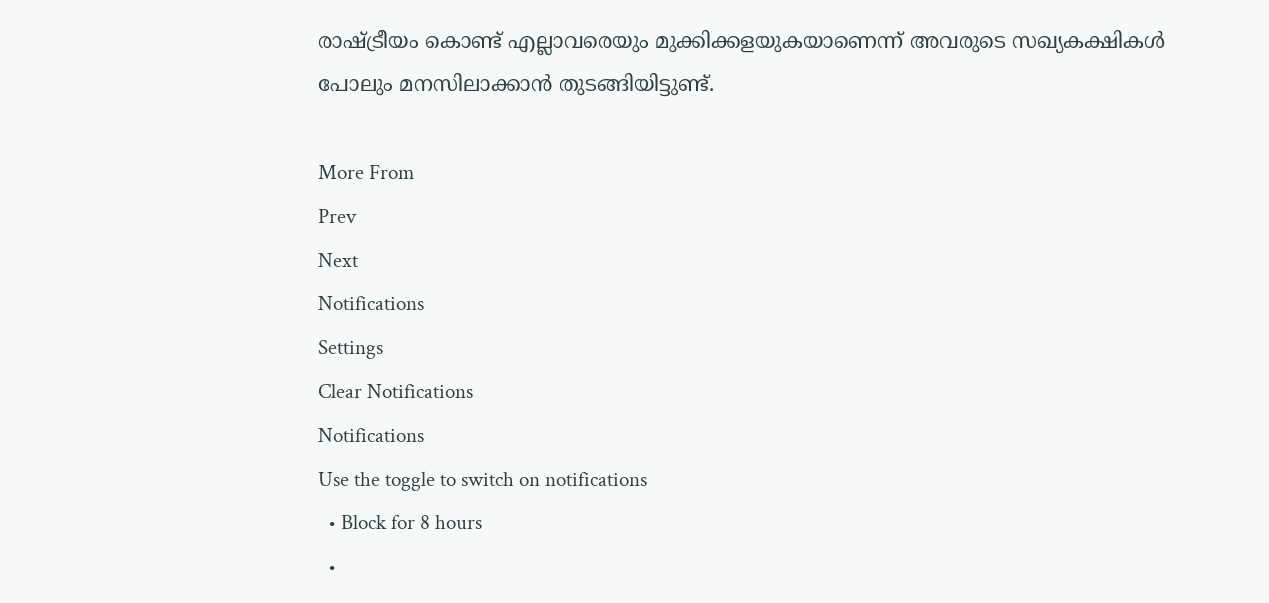രാഷ്ട്രീയം കൊണ്ട് എല്ലാവരെയും മുക്കിക്കളയുകയാണെന്ന് അവരുടെ സഖ്യകക്ഷികള്‍ പോലും മനസിലാക്കാന്‍ തുടങ്ങിയിട്ടുണ്ട്.

More From
Prev
Next
Notifications
Settings
Clear Notifications
Notifications
Use the toggle to switch on notifications
  • Block for 8 hours
  •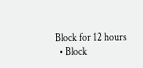Block for 12 hours
  • Block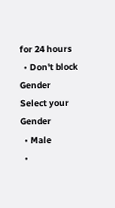for 24 hours
  • Don't block
Gender
Select your Gender
  • Male
  •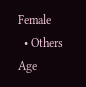Female
  • Others
Age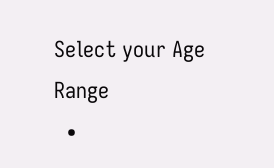Select your Age Range
  •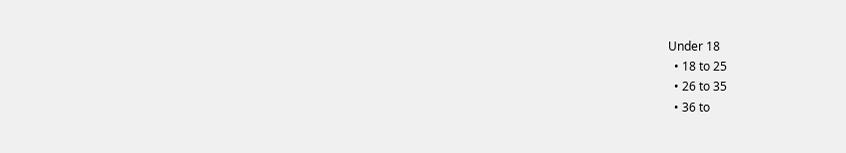Under 18
  • 18 to 25
  • 26 to 35
  • 36 to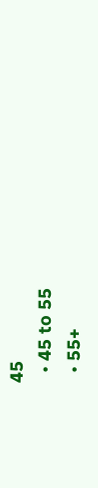45
  • 45 to 55
  • 55+